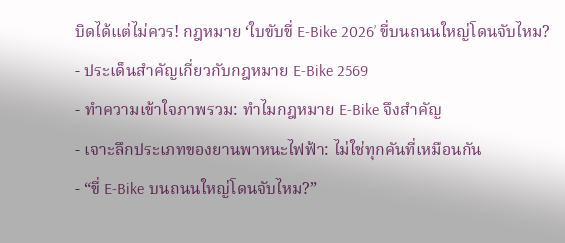บิดได้แต่ไม่ควร! กฎหมาย ‘ใบขับขี่ E-Bike 2026’ ขี่บนถนนใหญ่โดนจับไหม?
- ประเด็นสำคัญเกี่ยวกับกฎหมาย E-Bike 2569
- ทำความเข้าใจภาพรวม: ทำไมกฎหมาย E-Bike จึงสำคัญ
- เจาะลึกประเภทของยานพาหนะไฟฟ้า: ไม่ใช่ทุกคันที่เหมือนกัน
- “ขี่ E-Bike บนถนนใหญ่โดนจับไหม?”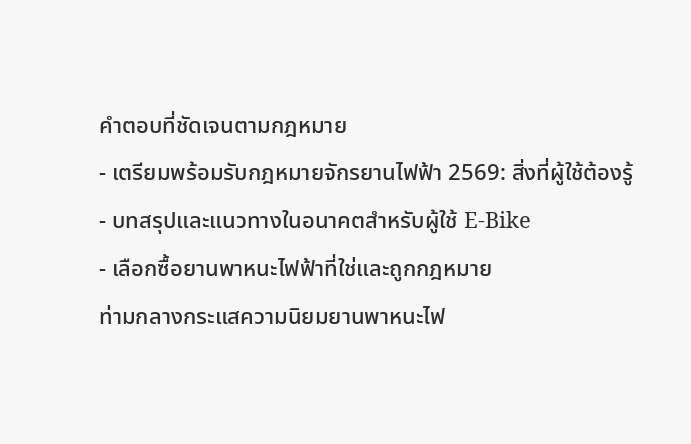คำตอบที่ชัดเจนตามกฎหมาย
- เตรียมพร้อมรับกฎหมายจักรยานไฟฟ้า 2569: สิ่งที่ผู้ใช้ต้องรู้
- บทสรุปและแนวทางในอนาคตสำหรับผู้ใช้ E-Bike
- เลือกซื้อยานพาหนะไฟฟ้าที่ใช่และถูกกฎหมาย
ท่ามกลางกระแสความนิยมยานพาหนะไฟ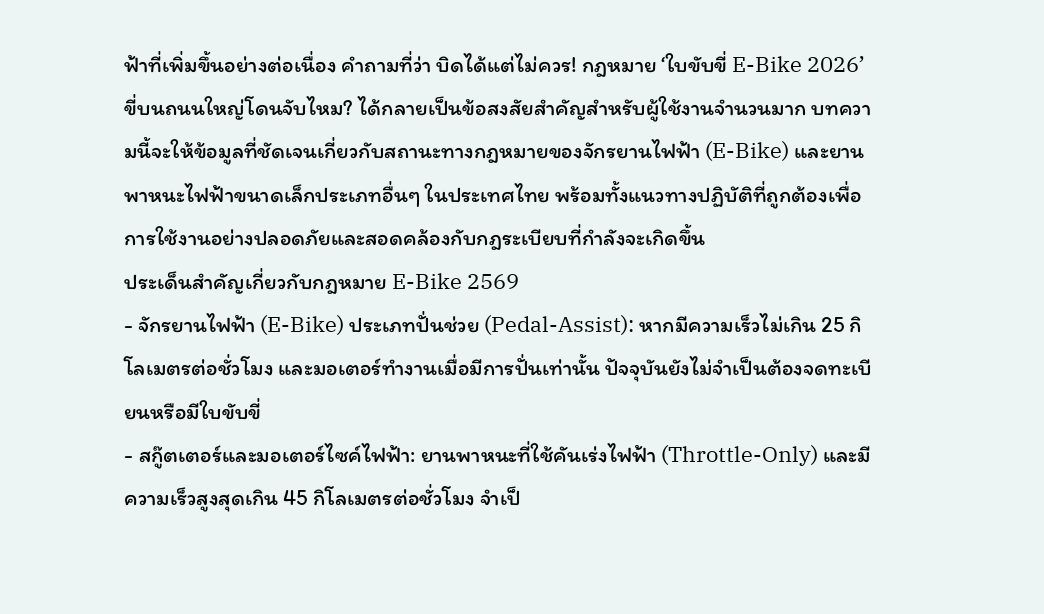ฟ้าที่เพิ่มขึ้นอย่างต่อเนื่อง คำถามที่ว่า บิดได้แต่ไม่ควร! กฎหมาย ‘ใบขับขี่ E-Bike 2026’ ขี่บนถนนใหญ่โดนจับไหม? ได้กลายเป็นข้อสงสัยสำคัญสำหรับผู้ใช้งานจำนวนมาก บทความนี้จะให้ข้อมูลที่ชัดเจนเกี่ยวกับสถานะทางกฎหมายของจักรยานไฟฟ้า (E-Bike) และยานพาหนะไฟฟ้าขนาดเล็กประเภทอื่นๆ ในประเทศไทย พร้อมทั้งแนวทางปฏิบัติที่ถูกต้องเพื่อการใช้งานอย่างปลอดภัยและสอดคล้องกับกฎระเบียบที่กำลังจะเกิดขึ้น
ประเด็นสำคัญเกี่ยวกับกฎหมาย E-Bike 2569
- จักรยานไฟฟ้า (E-Bike) ประเภทปั่นช่วย (Pedal-Assist): หากมีความเร็วไม่เกิน 25 กิโลเมตรต่อชั่วโมง และมอเตอร์ทำงานเมื่อมีการปั่นเท่านั้น ปัจจุบันยังไม่จำเป็นต้องจดทะเบียนหรือมีใบขับขี่
- สกู๊ตเตอร์และมอเตอร์ไซค์ไฟฟ้า: ยานพาหนะที่ใช้คันเร่งไฟฟ้า (Throttle-Only) และมีความเร็วสูงสุดเกิน 45 กิโลเมตรต่อชั่วโมง จำเป็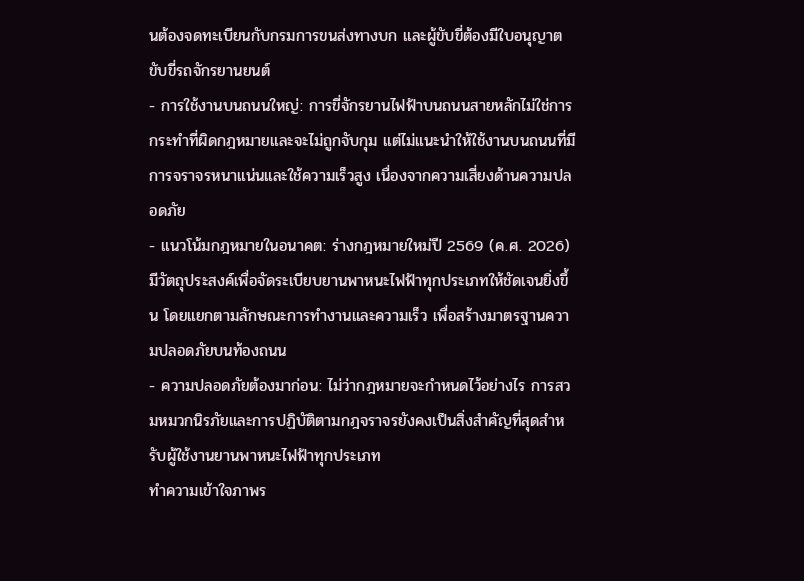นต้องจดทะเบียนกับกรมการขนส่งทางบก และผู้ขับขี่ต้องมีใบอนุญาตขับขี่รถจักรยานยนต์
- การใช้งานบนถนนใหญ่: การขี่จักรยานไฟฟ้าบนถนนสายหลักไม่ใช่การกระทำที่ผิดกฎหมายและจะไม่ถูกจับกุม แต่ไม่แนะนำให้ใช้งานบนถนนที่มีการจราจรหนาแน่นและใช้ความเร็วสูง เนื่องจากความเสี่ยงด้านความปลอดภัย
- แนวโน้มกฎหมายในอนาคต: ร่างกฎหมายใหม่ปี 2569 (ค.ศ. 2026) มีวัตถุประสงค์เพื่อจัดระเบียบยานพาหนะไฟฟ้าทุกประเภทให้ชัดเจนยิ่งขึ้น โดยแยกตามลักษณะการทำงานและความเร็ว เพื่อสร้างมาตรฐานความปลอดภัยบนท้องถนน
- ความปลอดภัยต้องมาก่อน: ไม่ว่ากฎหมายจะกำหนดไว้อย่างไร การสวมหมวกนิรภัยและการปฏิบัติตามกฎจราจรยังคงเป็นสิ่งสำคัญที่สุดสำหรับผู้ใช้งานยานพาหนะไฟฟ้าทุกประเภท
ทำความเข้าใจภาพร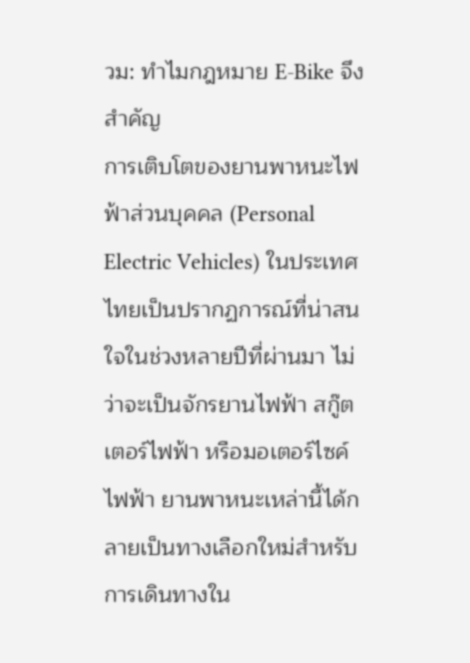วม: ทำไมกฎหมาย E-Bike จึงสำคัญ
การเติบโตของยานพาหนะไฟฟ้าส่วนบุคคล (Personal Electric Vehicles) ในประเทศไทยเป็นปรากฏการณ์ที่น่าสนใจในช่วงหลายปีที่ผ่านมา ไม่ว่าจะเป็นจักรยานไฟฟ้า สกู๊ตเตอร์ไฟฟ้า หรือมอเตอร์ไซค์ไฟฟ้า ยานพาหนะเหล่านี้ได้กลายเป็นทางเลือกใหม่สำหรับการเดินทางใน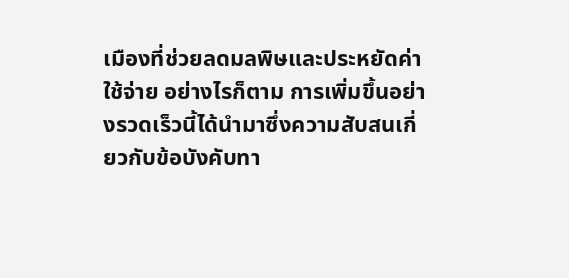เมืองที่ช่วยลดมลพิษและประหยัดค่าใช้จ่าย อย่างไรก็ตาม การเพิ่มขึ้นอย่างรวดเร็วนี้ได้นำมาซึ่งความสับสนเกี่ยวกับข้อบังคับทา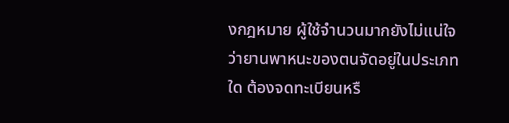งกฎหมาย ผู้ใช้จำนวนมากยังไม่แน่ใจว่ายานพาหนะของตนจัดอยู่ในประเภทใด ต้องจดทะเบียนหรื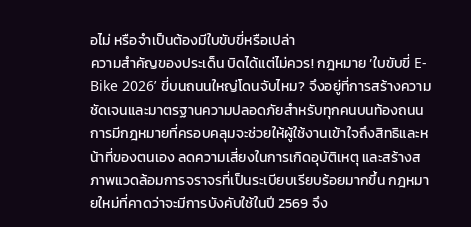อไม่ หรือจำเป็นต้องมีใบขับขี่หรือเปล่า
ความสำคัญของประเด็น บิดได้แต่ไม่ควร! กฎหมาย ‘ใบขับขี่ E-Bike 2026’ ขี่บนถนนใหญ่โดนจับไหม? จึงอยู่ที่การสร้างความชัดเจนและมาตรฐานความปลอดภัยสำหรับทุกคนบนท้องถนน การมีกฎหมายที่ครอบคลุมจะช่วยให้ผู้ใช้งานเข้าใจถึงสิทธิและหน้าที่ของตนเอง ลดความเสี่ยงในการเกิดอุบัติเหตุ และสร้างสภาพแวดล้อมการจราจรที่เป็นระเบียบเรียบร้อยมากขึ้น กฎหมายใหม่ที่คาดว่าจะมีการบังคับใช้ในปี 2569 จึง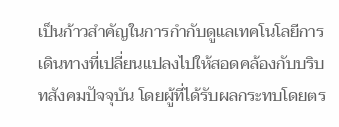เป็นก้าวสำคัญในการกำกับดูแลเทคโนโลยีการเดินทางที่เปลี่ยนแปลงไปให้สอดคล้องกับบริบทสังคมปัจจุบัน โดยผู้ที่ได้รับผลกระทบโดยตร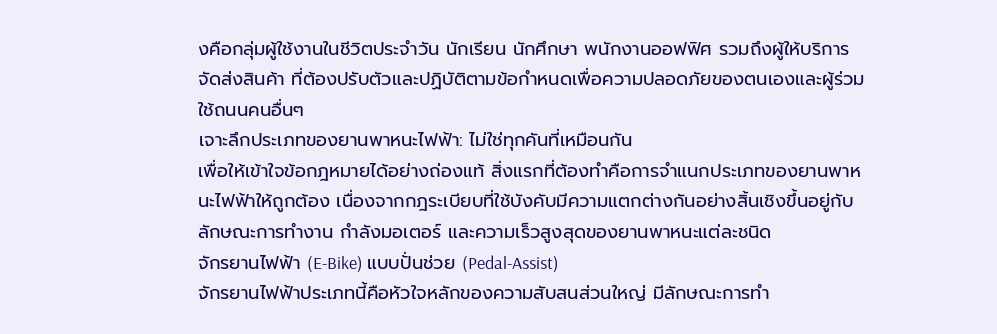งคือกลุ่มผู้ใช้งานในชีวิตประจำวัน นักเรียน นักศึกษา พนักงานออฟฟิศ รวมถึงผู้ให้บริการจัดส่งสินค้า ที่ต้องปรับตัวและปฏิบัติตามข้อกำหนดเพื่อความปลอดภัยของตนเองและผู้ร่วมใช้ถนนคนอื่นๆ
เจาะลึกประเภทของยานพาหนะไฟฟ้า: ไม่ใช่ทุกคันที่เหมือนกัน
เพื่อให้เข้าใจข้อกฎหมายได้อย่างถ่องแท้ สิ่งแรกที่ต้องทำคือการจำแนกประเภทของยานพาหนะไฟฟ้าให้ถูกต้อง เนื่องจากกฎระเบียบที่ใช้บังคับมีความแตกต่างกันอย่างสิ้นเชิงขึ้นอยู่กับลักษณะการทำงาน กำลังมอเตอร์ และความเร็วสูงสุดของยานพาหนะแต่ละชนิด
จักรยานไฟฟ้า (E-Bike) แบบปั่นช่วย (Pedal-Assist)
จักรยานไฟฟ้าประเภทนี้คือหัวใจหลักของความสับสนส่วนใหญ่ มีลักษณะการทำ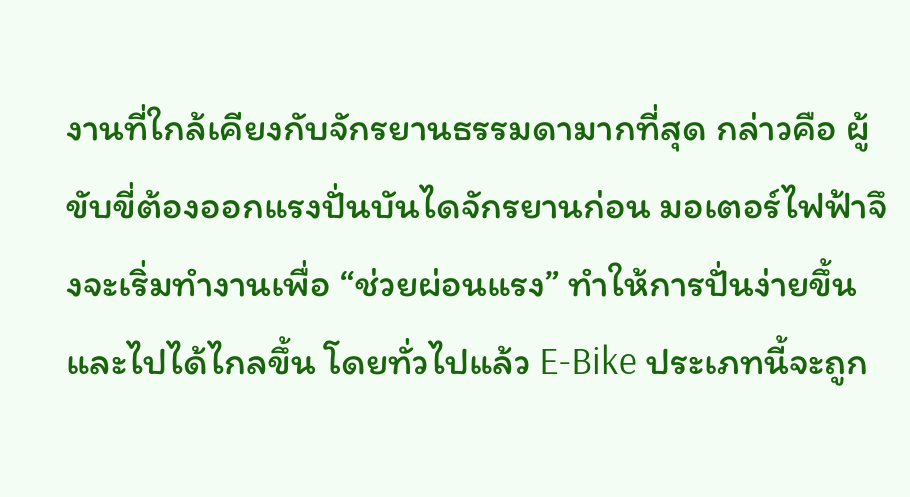งานที่ใกล้เคียงกับจักรยานธรรมดามากที่สุด กล่าวคือ ผู้ขับขี่ต้องออกแรงปั่นบันไดจักรยานก่อน มอเตอร์ไฟฟ้าจึงจะเริ่มทำงานเพื่อ “ช่วยผ่อนแรง” ทำให้การปั่นง่ายขึ้นและไปได้ไกลขึ้น โดยทั่วไปแล้ว E-Bike ประเภทนี้จะถูก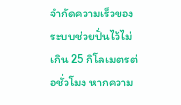จำกัดความเร็วของระบบช่วยปั่นไว้ไม่เกิน 25 กิโลเมตรต่อชั่วโมง หากความ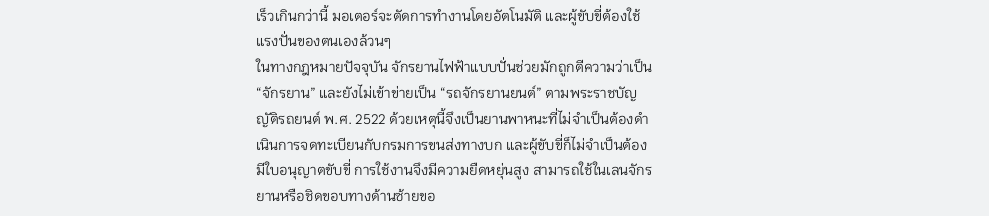เร็วเกินกว่านี้ มอเตอร์จะตัดการทำงานโดยอัตโนมัติ และผู้ขับขี่ต้องใช้แรงปั่นของตนเองล้วนๆ
ในทางกฎหมายปัจจุบัน จักรยานไฟฟ้าแบบปั่นช่วยมักถูกตีความว่าเป็น “จักรยาน” และยังไม่เข้าข่ายเป็น “รถจักรยานยนต์” ตามพระราชบัญญัติรถยนต์ พ.ศ. 2522 ด้วยเหตุนี้จึงเป็นยานพาหนะที่ไม่จำเป็นต้องดำเนินการจดทะเบียนกับกรมการขนส่งทางบก และผู้ขับขี่ก็ไม่จำเป็นต้องมีใบอนุญาตขับขี่ การใช้งานจึงมีความยืดหยุ่นสูง สามารถใช้ในเลนจักรยานหรือชิดขอบทางด้านซ้ายขอ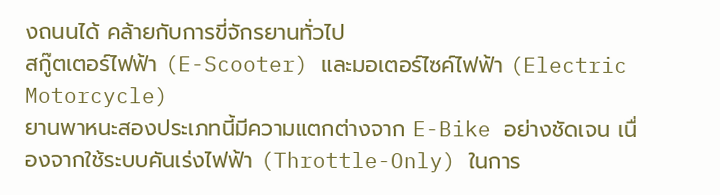งถนนได้ คล้ายกับการขี่จักรยานทั่วไป
สกู๊ตเตอร์ไฟฟ้า (E-Scooter) และมอเตอร์ไซค์ไฟฟ้า (Electric Motorcycle)
ยานพาหนะสองประเภทนี้มีความแตกต่างจาก E-Bike อย่างชัดเจน เนื่องจากใช้ระบบคันเร่งไฟฟ้า (Throttle-Only) ในการ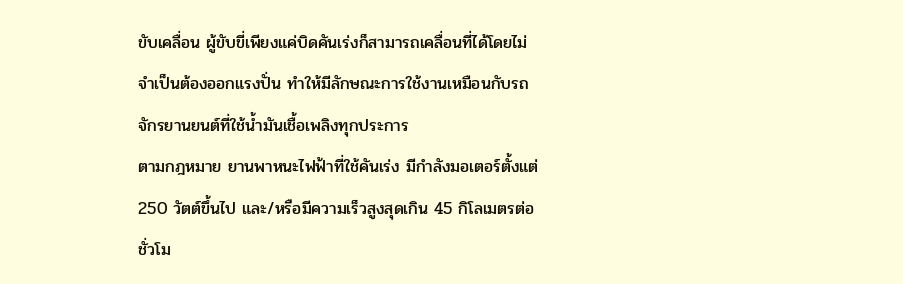ขับเคลื่อน ผู้ขับขี่เพียงแค่บิดคันเร่งก็สามารถเคลื่อนที่ได้โดยไม่จำเป็นต้องออกแรงปั่น ทำให้มีลักษณะการใช้งานเหมือนกับรถจักรยานยนต์ที่ใช้น้ำมันเชื้อเพลิงทุกประการ
ตามกฎหมาย ยานพาหนะไฟฟ้าที่ใช้คันเร่ง มีกำลังมอเตอร์ตั้งแต่ 250 วัตต์ขึ้นไป และ/หรือมีความเร็วสูงสุดเกิน 45 กิโลเมตรต่อชั่วโม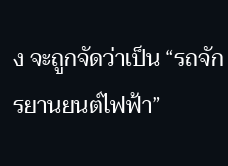ง จะถูกจัดว่าเป็น “รถจักรยานยนต์ไฟฟ้า”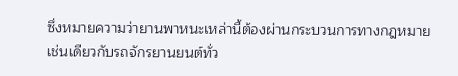ซึ่งหมายความว่ายานพาหนะเหล่านี้ต้องผ่านกระบวนการทางกฎหมายเช่นเดียวกับรถจักรยานยนต์ทั่ว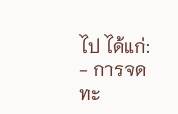ไป ได้แก่:
- การจดทะ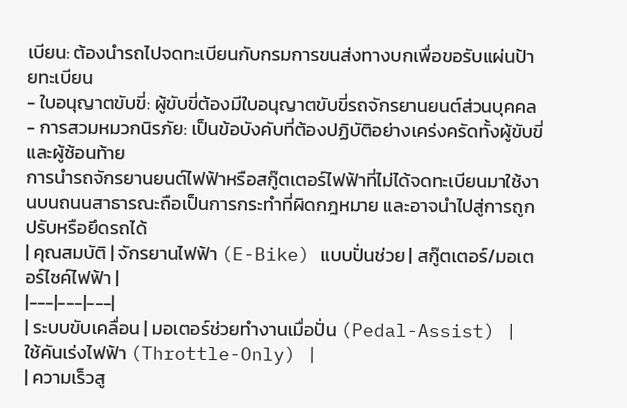เบียน: ต้องนำรถไปจดทะเบียนกับกรมการขนส่งทางบกเพื่อขอรับแผ่นป้ายทะเบียน
- ใบอนุญาตขับขี่: ผู้ขับขี่ต้องมีใบอนุญาตขับขี่รถจักรยานยนต์ส่วนบุคคล
- การสวมหมวกนิรภัย: เป็นข้อบังคับที่ต้องปฏิบัติอย่างเคร่งครัดทั้งผู้ขับขี่และผู้ซ้อนท้าย
การนำรถจักรยานยนต์ไฟฟ้าหรือสกู๊ตเตอร์ไฟฟ้าที่ไม่ได้จดทะเบียนมาใช้งานบนถนนสาธารณะถือเป็นการกระทำที่ผิดกฎหมาย และอาจนำไปสู่การถูกปรับหรือยึดรถได้
| คุณสมบัติ | จักรยานไฟฟ้า (E-Bike) แบบปั่นช่วย | สกู๊ตเตอร์/มอเตอร์ไซค์ไฟฟ้า |
|---|---|---|
| ระบบขับเคลื่อน | มอเตอร์ช่วยทำงานเมื่อปั่น (Pedal-Assist) | ใช้คันเร่งไฟฟ้า (Throttle-Only) |
| ความเร็วสู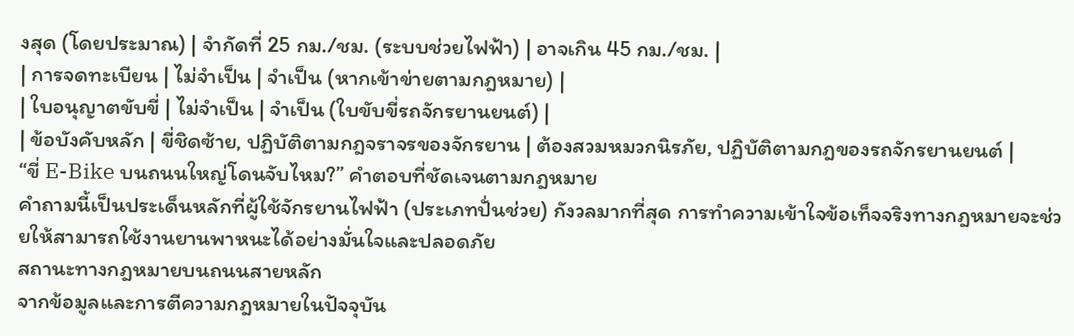งสุด (โดยประมาณ) | จำกัดที่ 25 กม./ชม. (ระบบช่วยไฟฟ้า) | อาจเกิน 45 กม./ชม. |
| การจดทะเบียน | ไม่จำเป็น | จำเป็น (หากเข้าข่ายตามกฎหมาย) |
| ใบอนุญาตขับขี่ | ไม่จำเป็น | จำเป็น (ใบขับขี่รถจักรยานยนต์) |
| ข้อบังคับหลัก | ขี่ชิดซ้าย, ปฏิบัติตามกฎจราจรของจักรยาน | ต้องสวมหมวกนิรภัย, ปฏิบัติตามกฎของรถจักรยานยนต์ |
“ขี่ E-Bike บนถนนใหญ่โดนจับไหม?” คำตอบที่ชัดเจนตามกฎหมาย
คำถามนี้เป็นประเด็นหลักที่ผู้ใช้จักรยานไฟฟ้า (ประเภทปั่นช่วย) กังวลมากที่สุด การทำความเข้าใจข้อเท็จจริงทางกฎหมายจะช่วยให้สามารถใช้งานยานพาหนะได้อย่างมั่นใจและปลอดภัย
สถานะทางกฎหมายบนถนนสายหลัก
จากข้อมูลและการตีความกฎหมายในปัจจุบัน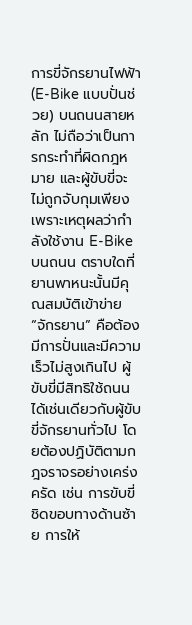การขี่จักรยานไฟฟ้า (E-Bike แบบปั่นช่วย) บนถนนสายหลัก ไม่ถือว่าเป็นการกระทำที่ผิดกฎหมาย และผู้ขับขี่จะไม่ถูกจับกุมเพียงเพราะเหตุผลว่ากำลังใช้งาน E-Bike บนถนน ตราบใดที่ยานพาหนะนั้นมีคุณสมบัติเข้าข่าย “จักรยาน” คือต้องมีการปั่นและมีความเร็วไม่สูงเกินไป ผู้ขับขี่มีสิทธิใช้ถนนได้เช่นเดียวกับผู้ขับขี่จักรยานทั่วไป โดยต้องปฏิบัติตามกฎจราจรอย่างเคร่งครัด เช่น การขับขี่ชิดขอบทางด้านซ้าย การให้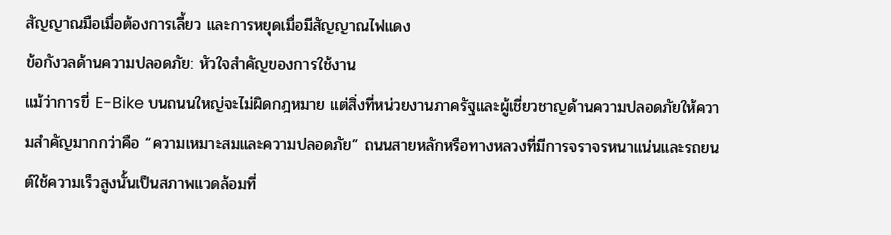สัญญาณมือเมื่อต้องการเลี้ยว และการหยุดเมื่อมีสัญญาณไฟแดง
ข้อกังวลด้านความปลอดภัย: หัวใจสำคัญของการใช้งาน
แม้ว่าการขี่ E-Bike บนถนนใหญ่จะไม่ผิดกฎหมาย แต่สิ่งที่หน่วยงานภาครัฐและผู้เชี่ยวชาญด้านความปลอดภัยให้ความสำคัญมากกว่าคือ “ความเหมาะสมและความปลอดภัย” ถนนสายหลักหรือทางหลวงที่มีการจราจรหนาแน่นและรถยนต์ใช้ความเร็วสูงนั้นเป็นสภาพแวดล้อมที่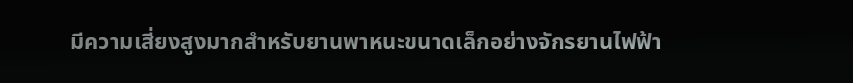มีความเสี่ยงสูงมากสำหรับยานพาหนะขนาดเล็กอย่างจักรยานไฟฟ้า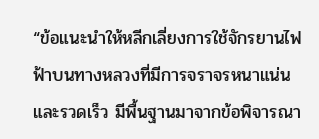“ข้อแนะนำให้หลีกเลี่ยงการใช้จักรยานไฟฟ้าบนทางหลวงที่มีการจราจรหนาแน่นและรวดเร็ว มีพื้นฐานมาจากข้อพิจารณา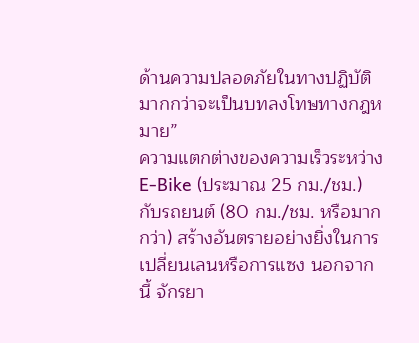ด้านความปลอดภัยในทางปฏิบัติ มากกว่าจะเป็นบทลงโทษทางกฎหมาย”
ความแตกต่างของความเร็วระหว่าง E-Bike (ประมาณ 25 กม./ชม.) กับรถยนต์ (80 กม./ชม. หรือมากกว่า) สร้างอันตรายอย่างยิ่งในการเปลี่ยนเลนหรือการแซง นอกจากนี้ จักรยา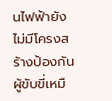นไฟฟ้ายังไม่มีโครงสร้างป้องกันผู้ขับขี่เหมื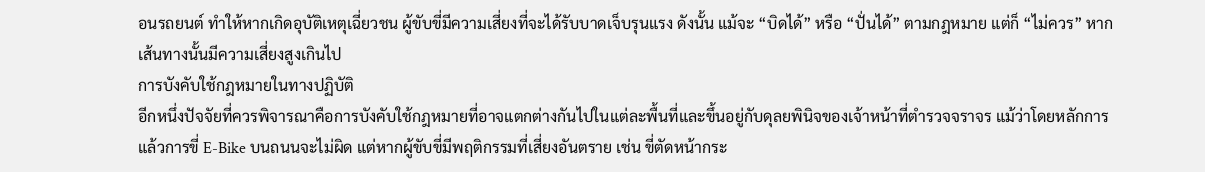อนรถยนต์ ทำให้หากเกิดอุบัติเหตุเฉี่ยวชน ผู้ขับขี่มีความเสี่ยงที่จะได้รับบาดเจ็บรุนแรง ดังนั้น แม้จะ “บิดได้” หรือ “ปั่นได้” ตามกฎหมาย แต่ก็ “ไม่ควร” หากเส้นทางนั้นมีความเสี่ยงสูงเกินไป
การบังคับใช้กฎหมายในทางปฏิบัติ
อีกหนึ่งปัจจัยที่ควรพิจารณาคือการบังคับใช้กฎหมายที่อาจแตกต่างกันไปในแต่ละพื้นที่และขึ้นอยู่กับดุลยพินิจของเจ้าหน้าที่ตำรวจจราจร แม้ว่าโดยหลักการแล้วการขี่ E-Bike บนถนนจะไม่ผิด แต่หากผู้ขับขี่มีพฤติกรรมที่เสี่ยงอันตราย เช่น ขี่ตัดหน้ากระ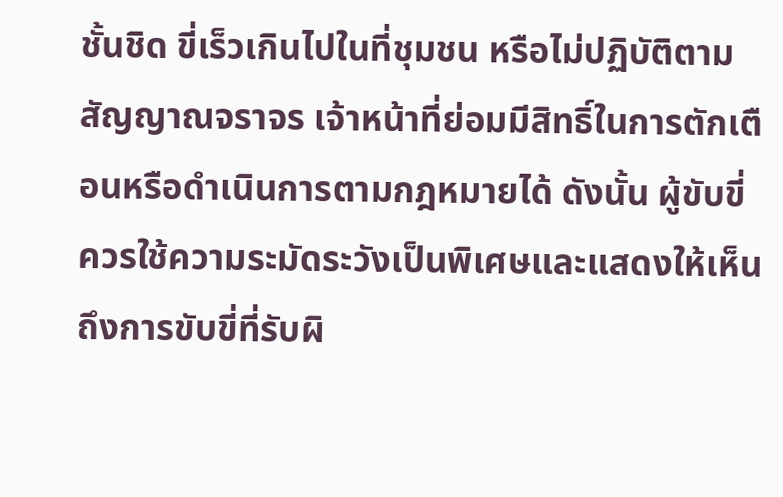ชั้นชิด ขี่เร็วเกินไปในที่ชุมชน หรือไม่ปฏิบัติตามสัญญาณจราจร เจ้าหน้าที่ย่อมมีสิทธิ์ในการตักเตือนหรือดำเนินการตามกฎหมายได้ ดังนั้น ผู้ขับขี่ควรใช้ความระมัดระวังเป็นพิเศษและแสดงให้เห็นถึงการขับขี่ที่รับผิ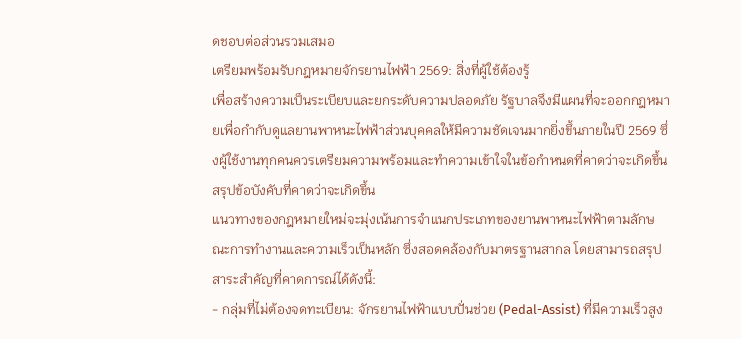ดชอบต่อส่วนรวมเสมอ
เตรียมพร้อมรับกฎหมายจักรยานไฟฟ้า 2569: สิ่งที่ผู้ใช้ต้องรู้
เพื่อสร้างความเป็นระเบียบและยกระดับความปลอดภัย รัฐบาลจึงมีแผนที่จะออกกฎหมายเพื่อกำกับดูแลยานพาหนะไฟฟ้าส่วนบุคคลให้มีความชัดเจนมากยิ่งขึ้นภายในปี 2569 ซึ่งผู้ใช้งานทุกคนควรเตรียมความพร้อมและทำความเข้าใจในข้อกำหนดที่คาดว่าจะเกิดขึ้น
สรุปข้อบังคับที่คาดว่าจะเกิดขึ้น
แนวทางของกฎหมายใหม่จะมุ่งเน้นการจำแนกประเภทของยานพาหนะไฟฟ้าตามลักษณะการทำงานและความเร็วเป็นหลัก ซึ่งสอดคล้องกับมาตรฐานสากล โดยสามารถสรุปสาระสำคัญที่คาดการณ์ได้ดังนี้:
- กลุ่มที่ไม่ต้องจดทะเบียน: จักรยานไฟฟ้าแบบปั่นช่วย (Pedal-Assist) ที่มีความเร็วสูง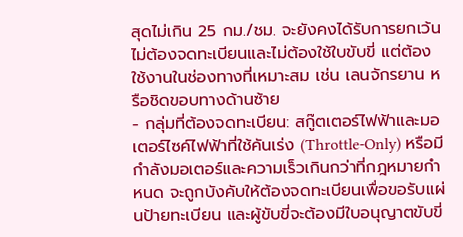สุดไม่เกิน 25 กม./ชม. จะยังคงได้รับการยกเว้น ไม่ต้องจดทะเบียนและไม่ต้องใช้ใบขับขี่ แต่ต้องใช้งานในช่องทางที่เหมาะสม เช่น เลนจักรยาน หรือชิดขอบทางด้านซ้าย
- กลุ่มที่ต้องจดทะเบียน: สกู๊ตเตอร์ไฟฟ้าและมอเตอร์ไซค์ไฟฟ้าที่ใช้คันเร่ง (Throttle-Only) หรือมีกำลังมอเตอร์และความเร็วเกินกว่าที่กฎหมายกำหนด จะถูกบังคับให้ต้องจดทะเบียนเพื่อขอรับแผ่นป้ายทะเบียน และผู้ขับขี่จะต้องมีใบอนุญาตขับขี่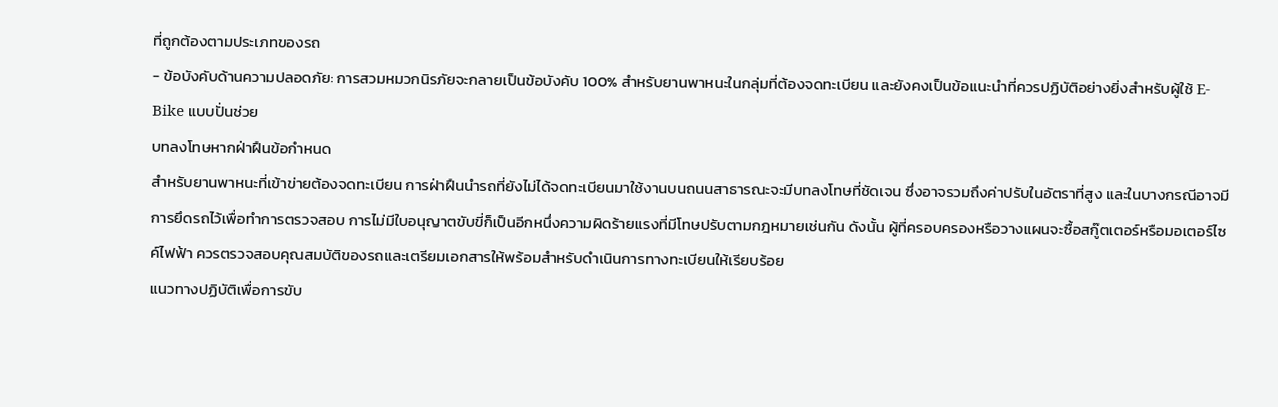ที่ถูกต้องตามประเภทของรถ
- ข้อบังคับด้านความปลอดภัย: การสวมหมวกนิรภัยจะกลายเป็นข้อบังคับ 100% สำหรับยานพาหนะในกลุ่มที่ต้องจดทะเบียน และยังคงเป็นข้อแนะนำที่ควรปฏิบัติอย่างยิ่งสำหรับผู้ใช้ E-Bike แบบปั่นช่วย
บทลงโทษหากฝ่าฝืนข้อกำหนด
สำหรับยานพาหนะที่เข้าข่ายต้องจดทะเบียน การฝ่าฝืนนำรถที่ยังไม่ได้จดทะเบียนมาใช้งานบนถนนสาธารณะจะมีบทลงโทษที่ชัดเจน ซึ่งอาจรวมถึงค่าปรับในอัตราที่สูง และในบางกรณีอาจมีการยึดรถไว้เพื่อทำการตรวจสอบ การไม่มีใบอนุญาตขับขี่ก็เป็นอีกหนึ่งความผิดร้ายแรงที่มีโทษปรับตามกฎหมายเช่นกัน ดังนั้น ผู้ที่ครอบครองหรือวางแผนจะซื้อสกู๊ตเตอร์หรือมอเตอร์ไซค์ไฟฟ้า ควรตรวจสอบคุณสมบัติของรถและเตรียมเอกสารให้พร้อมสำหรับดำเนินการทางทะเบียนให้เรียบร้อย
แนวทางปฏิบัติเพื่อการขับ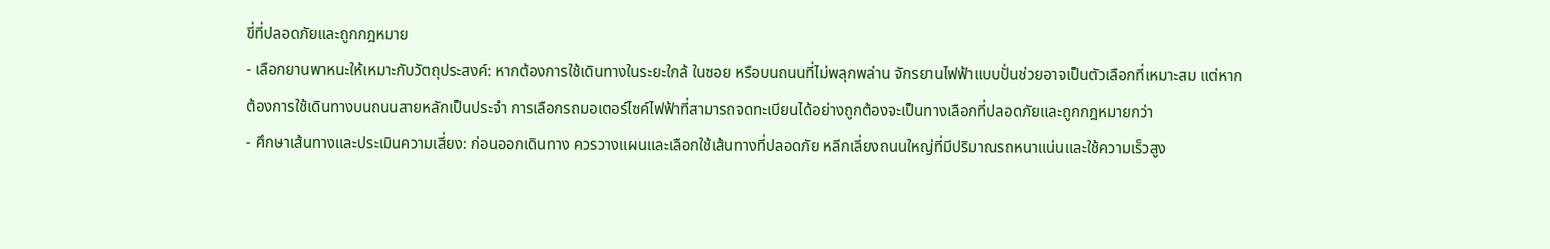ขี่ที่ปลอดภัยและถูกกฎหมาย
- เลือกยานพาหนะให้เหมาะกับวัตถุประสงค์: หากต้องการใช้เดินทางในระยะใกล้ ในซอย หรือบนถนนที่ไม่พลุกพล่าน จักรยานไฟฟ้าแบบปั่นช่วยอาจเป็นตัวเลือกที่เหมาะสม แต่หากต้องการใช้เดินทางบนถนนสายหลักเป็นประจำ การเลือกรถมอเตอร์ไซค์ไฟฟ้าที่สามารถจดทะเบียนได้อย่างถูกต้องจะเป็นทางเลือกที่ปลอดภัยและถูกกฎหมายกว่า
- ศึกษาเส้นทางและประเมินความเสี่ยง: ก่อนออกเดินทาง ควรวางแผนและเลือกใช้เส้นทางที่ปลอดภัย หลีกเลี่ยงถนนใหญ่ที่มีปริมาณรถหนาแน่นและใช้ความเร็วสูง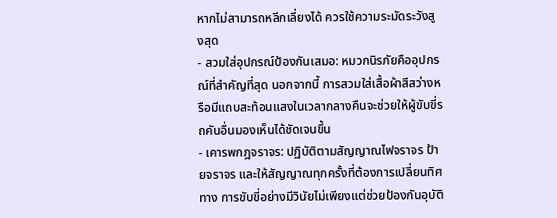หากไม่สามารถหลีกเลี่ยงได้ ควรใช้ความระมัดระวังสูงสุด
- สวมใส่อุปกรณ์ป้องกันเสมอ: หมวกนิรภัยคืออุปกรณ์ที่สำคัญที่สุด นอกจากนี้ การสวมใส่เสื้อผ้าสีสว่างหรือมีแถบสะท้อนแสงในเวลากลางคืนจะช่วยให้ผู้ขับขี่รถคันอื่นมองเห็นได้ชัดเจนขึ้น
- เคารพกฎจราจร: ปฏิบัติตามสัญญาณไฟจราจร ป้ายจราจร และให้สัญญาณทุกครั้งที่ต้องการเปลี่ยนทิศทาง การขับขี่อย่างมีวินัยไม่เพียงแต่ช่วยป้องกันอุบัติ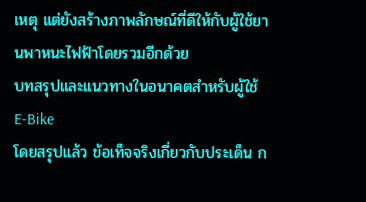เหตุ แต่ยังสร้างภาพลักษณ์ที่ดีให้กับผู้ใช้ยานพาหนะไฟฟ้าโดยรวมอีกด้วย
บทสรุปและแนวทางในอนาคตสำหรับผู้ใช้ E-Bike
โดยสรุปแล้ว ข้อเท็จจริงเกี่ยวกับประเด็น ก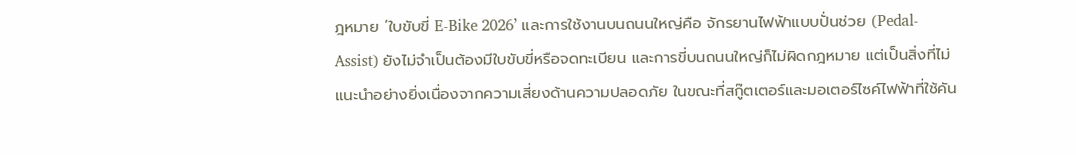ฎหมาย ‘ใบขับขี่ E-Bike 2026’ และการใช้งานบนถนนใหญ่คือ จักรยานไฟฟ้าแบบปั่นช่วย (Pedal-Assist) ยังไม่จำเป็นต้องมีใบขับขี่หรือจดทะเบียน และการขี่บนถนนใหญ่ก็ไม่ผิดกฎหมาย แต่เป็นสิ่งที่ไม่แนะนำอย่างยิ่งเนื่องจากความเสี่ยงด้านความปลอดภัย ในขณะที่สกู๊ตเตอร์และมอเตอร์ไซค์ไฟฟ้าที่ใช้คัน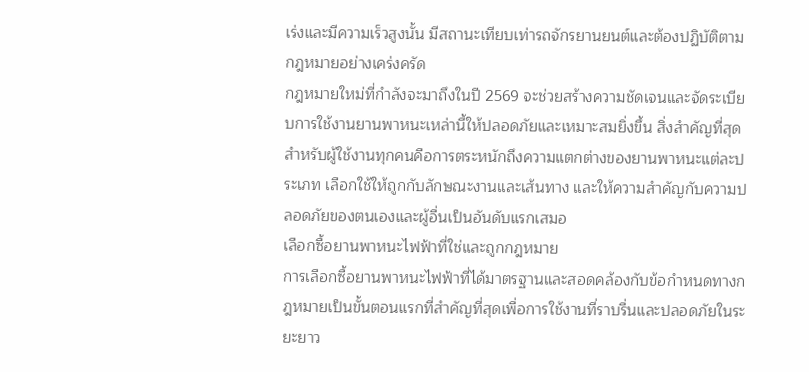เร่งและมีความเร็วสูงนั้น มีสถานะเทียบเท่ารถจักรยานยนต์และต้องปฏิบัติตามกฎหมายอย่างเคร่งครัด
กฎหมายใหม่ที่กำลังจะมาถึงในปี 2569 จะช่วยสร้างความชัดเจนและจัดระเบียบการใช้งานยานพาหนะเหล่านี้ให้ปลอดภัยและเหมาะสมยิ่งขึ้น สิ่งสำคัญที่สุดสำหรับผู้ใช้งานทุกคนคือการตระหนักถึงความแตกต่างของยานพาหนะแต่ละประเภท เลือกใช้ให้ถูกกับลักษณะงานและเส้นทาง และให้ความสำคัญกับความปลอดภัยของตนเองและผู้อื่นเป็นอันดับแรกเสมอ
เลือกซื้อยานพาหนะไฟฟ้าที่ใช่และถูกกฎหมาย
การเลือกซื้อยานพาหนะไฟฟ้าที่ได้มาตรฐานและสอดคล้องกับข้อกำหนดทางกฎหมายเป็นขั้นตอนแรกที่สำคัญที่สุดเพื่อการใช้งานที่ราบรื่นและปลอดภัยในระยะยาว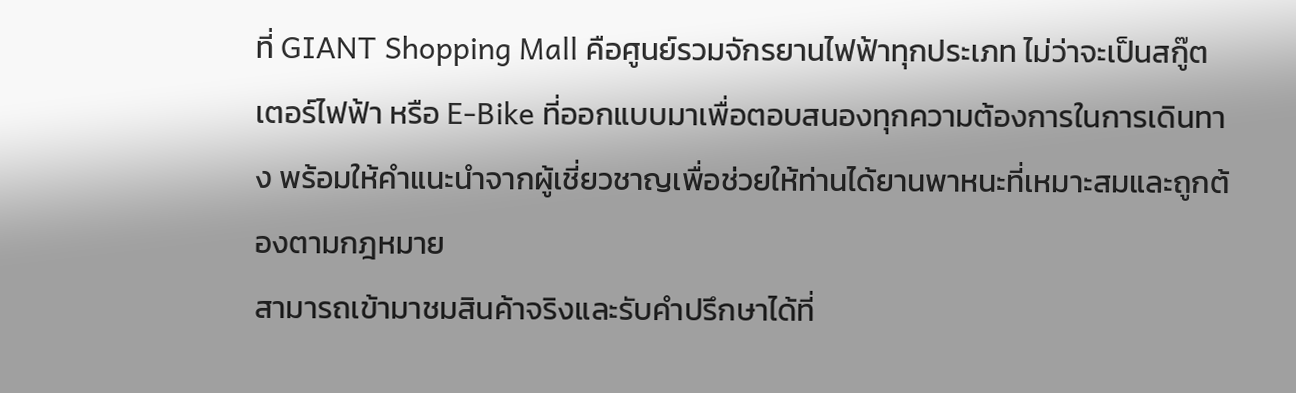ที่ GIANT Shopping Mall คือศูนย์รวมจักรยานไฟฟ้าทุกประเภท ไม่ว่าจะเป็นสกู๊ตเตอร์ไฟฟ้า หรือ E-Bike ที่ออกแบบมาเพื่อตอบสนองทุกความต้องการในการเดินทาง พร้อมให้คำแนะนำจากผู้เชี่ยวชาญเพื่อช่วยให้ท่านได้ยานพาหนะที่เหมาะสมและถูกต้องตามกฎหมาย
สามารถเข้ามาชมสินค้าจริงและรับคำปรึกษาได้ที่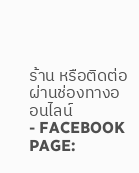ร้าน หรือติดต่อผ่านช่องทางออนไลน์
- FACEBOOK PAGE: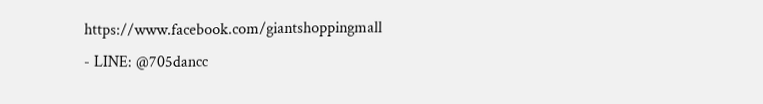https://www.facebook.com/giantshoppingmall
- LINE: @705dancc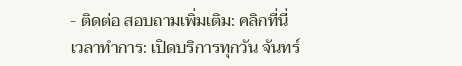- ติดต่อ สอบถามเพิ่มเติม: คลิกที่นี่
เวลาทำการ: เปิดบริการทุกวัน จันทร์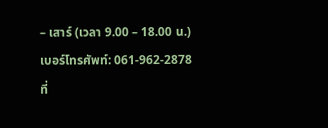– เสาร์ (เวลา 9.00 – 18.00 น.)
เบอร์โทรศัพท์: 061-962-2878
ที่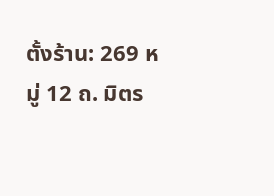ตั้งร้าน: 269 หมู่ 12 ถ. มิตร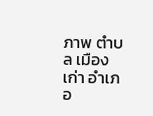ภาพ ตำบล เมืองเก่า อำเภอ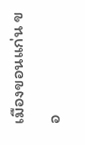เมืองขอนแก่น ขอ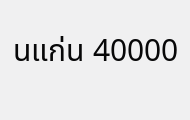นแก่น 40000